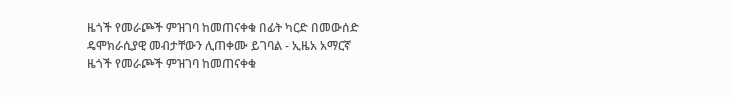ዜጎች የመራጮች ምዝገባ ከመጠናቀቁ በፊት ካርድ በመውሰድ ዴሞክራሲያዊ መብታቸውን ሊጠቀሙ ይገባል - ኢዜአ አማርኛ
ዜጎች የመራጮች ምዝገባ ከመጠናቀቁ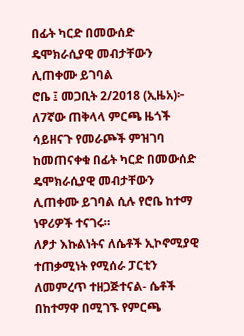በፊት ካርድ በመውሰድ ዴሞክራሲያዊ መብታቸውን ሊጠቀሙ ይገባል
ሮቤ ፤ መጋቢት 2/2018 (ኢዜአ)፦ ለ7ኛው ጠቅላላ ምርጫ ዜጎች ሳይዘናጉ የመራጮች ምዝገባ ከመጠናቀቁ በፊት ካርድ በመውሰድ ዴሞክራሲያዊ መብታቸውን ሊጠቀሙ ይገባል ሲሉ የሮቤ ከተማ ነዋሪዎች ተናገሩ።
ለፆታ እኩልነትና ለሴቶች ኢኮኖሚያዊ ተጠቃሚነት የሚሰራ ፓርቲን ለመምረጥ ተዘጋጅተናል- ሴቶች
በከተማዋ በሚገኙ የምርጫ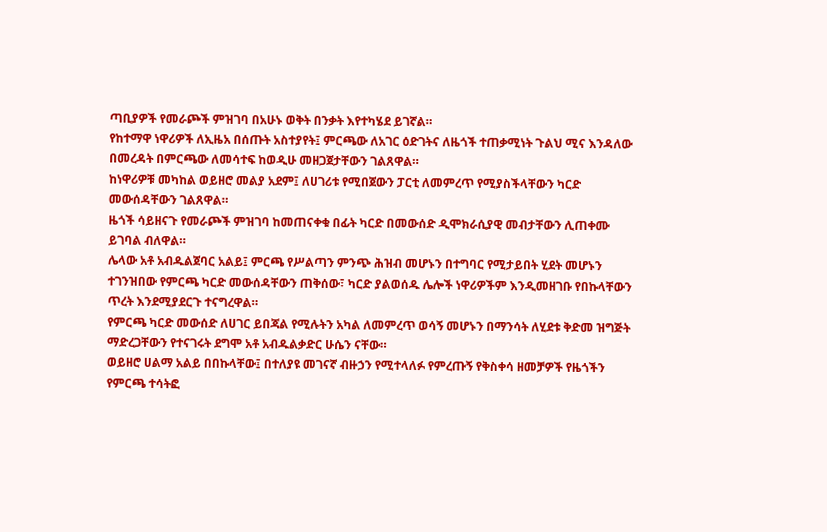ጣቢያዎች የመራጮች ምዝገባ በአሁኑ ወቅት በንቃት እየተካሄደ ይገኛል።
የከተማዋ ነዋሪዎች ለኢዜአ በሰጡት አስተያየት፤ ምርጫው ለአገር ዕድገትና ለዜጎች ተጠቃሚነት ጉልህ ሚና እንዳለው በመረዳት በምርጫው ለመሳተፍ ከወዲሁ መዘጋጀታቸውን ገልጸዋል።
ከነዋሪዎቹ መካከል ወይዘሮ መልያ አደም፤ ለሀገሪቱ የሚበጀውን ፓርቲ ለመምረጥ የሚያስችላቸውን ካርድ መውሰዳቸውን ገልጸዋል።
ዜጎች ሳይዘናጉ የመራጮች ምዝገባ ከመጠናቀቁ በፊት ካርድ በመውሰድ ዲሞክራሲያዊ መብታቸውን ሊጠቀሙ ይገባል ብለዋል።
ሌላው አቶ አብዱልጀባር አልይ፤ ምርጫ የሥልጣን ምንጭ ሕዝብ መሆኑን በተግባር የሚታይበት ሂደት መሆኑን ተገንዝበው የምርጫ ካርድ መውሰዳቸውን ጠቅሰው፣ ካርድ ያልወሰዱ ሌሎች ነዋሪዎችም እንዲመዘገቡ የበኩላቸውን ጥረት እንደሚያደርጉ ተናግረዋል።
የምርጫ ካርድ መውሰድ ለሀገር ይበጃል የሚሉትን አካል ለመምረጥ ወሳኝ መሆኑን በማንሳት ለሂደቱ ቅድመ ዝግጅት ማድረጋቸውን የተናገሩት ደግሞ አቶ አብዱልቃድር ሁሴን ናቸው።
ወይዘሮ ሀልማ አልይ በበኩላቸው፤ በተለያዩ መገናኛ ብዙኃን የሚተላለፉ የምረጡኝ የቅስቀሳ ዘመቻዎች የዜጎችን የምርጫ ተሳትፎ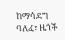ከማሳደግ ባለፈ፣ ዜጎች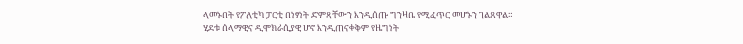ላመኑበት የፖለቲካ ፓርቲ በነፃነት ድምጻቸውን እንዲሰጡ ግንዛቤ የሚፈጥር መሆኑን ገልጸዋል።
ሂደቱ ሰላማዊና ዲሞክራሲያዊ ሆኖ እንዲጠናቀቅም የዜግነት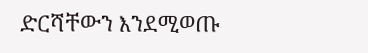ድርሻቸውን እንደሚወጡ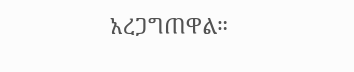አረጋግጠዋል።